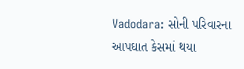Vadodara: સોની પરિવારના આપઘાત કેસમાં થયા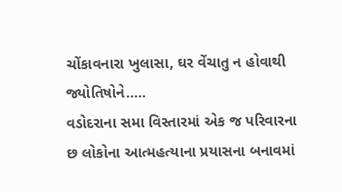ચોંકાવનારા ખુલાસા, ઘર વેંચાતુ ન હોવાથી જ્યોતિષોને.....
વડોદરાના સમા વિસ્તારમાં એક જ પરિવારના છ લોકોના આત્મહત્યાના પ્રયાસના બનાવમાં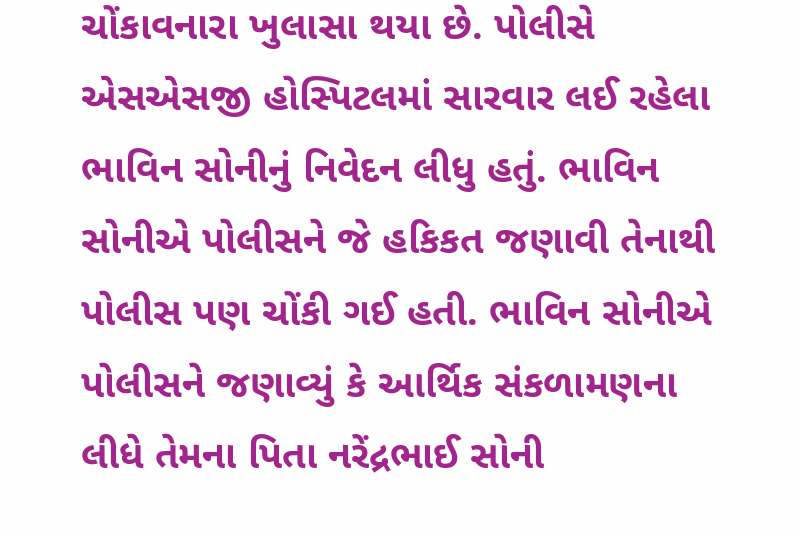ચોંકાવનારા ખુલાસા થયા છે. પોલીસે એસએસજી હોસ્પિટલમાં સારવાર લઈ રહેલા ભાવિન સોનીનું નિવેદન લીધુ હતું. ભાવિન સોનીએ પોલીસને જે હકિકત જણાવી તેનાથી પોલીસ પણ ચોંકી ગઈ હતી. ભાવિન સોનીએ પોલીસને જણાવ્યું કે આર્થિક સંકળામણના લીધે તેમના પિતા નરેંદ્રભાઈ સોની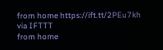from home https://ift.tt/2PEu7kh
via IFTTT
from home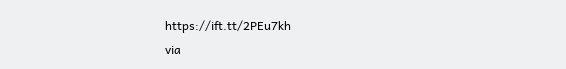https://ift.tt/2PEu7kh
via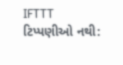IFTTT
ટિપ્પણીઓ નથી: